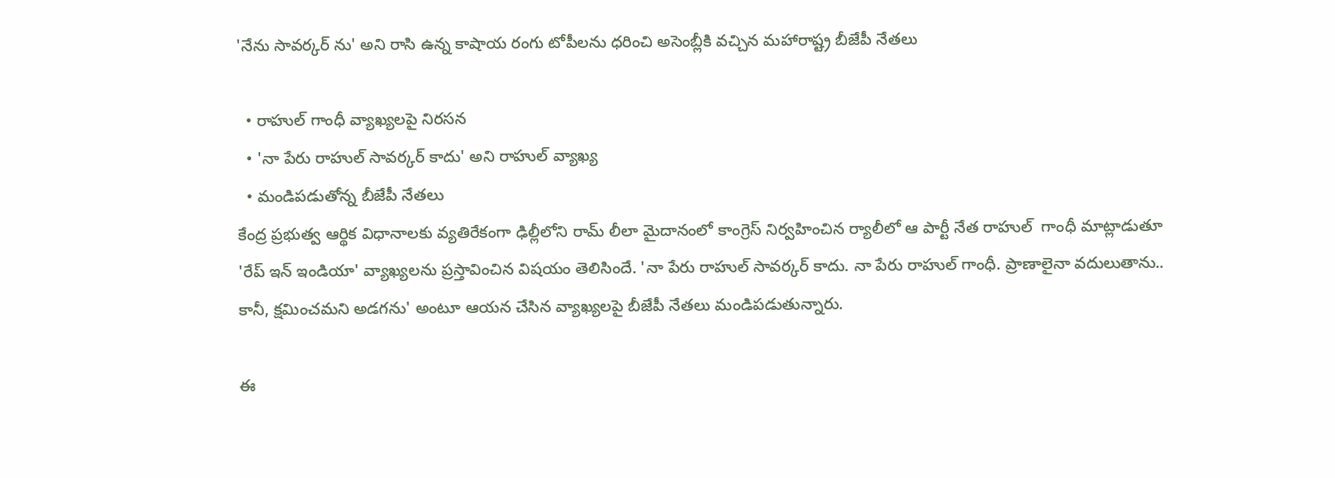'నేను సావర్కర్ ను' అని రాసి ఉన్న కాషాయ రంగు టోపీలను ధరించి అసెంబ్లీకి వచ్చిన మహారాష్ట్ర బీజేపీ నేతలు

  • రాహుల్ గాంధీ వ్యాఖ్యలపై నిరసన
  • 'నా పేరు రాహుల్ సావర్కర్ కాదు' అని రాహుల్ వ్యాఖ్య
  • మండిపడుతోన్న బీజేపీ నేతలు
కేంద్ర ప్రభుత్వ ఆర్థిక విధానాలకు వ్యతిరేకంగా ఢిల్లీలోని రామ్ లీలా మైదానంలో కాంగ్రెస్ నిర్వహించిన ర్యాలీలో ఆ పార్టీ నేత రాహుల్  గాంధీ మాట్లాడుతూ 'రేప్ ఇన్ ఇండియా' వ్యాఖ్యలను ప్రస్తావించిన విషయం తెలిసిందే. 'నా పేరు రాహుల్ సావర్కర్ కాదు. నా పేరు రాహుల్ గాంధీ. ప్రాణాలైనా వదులుతాను.. కానీ, క్షమించమని అడగను' అంటూ ఆయన చేసిన వ్యాఖ్యలపై బీజేపీ నేతలు మండిపడుతున్నారు.

ఈ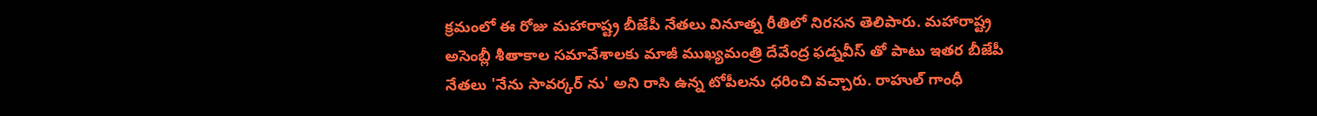క్రమంలో ఈ రోజు మహారాష్ట్ర బీజేపీ నేతలు వినూత్న రీతిలో నిరసన తెలిపారు. మహారాష్ట్ర అసెంబ్లీ శీతాకాల సమావేశాలకు మాజీ ముఖ్యమంత్రి దేవేంద్ర ఫడ్నవీస్ తో పాటు ఇతర బీజేపీ నేతలు 'నేను సావర్కర్ ను' అని రాసి ఉన్న టోపీలను ధరించి వచ్చారు. రాహుల్ గాంధీ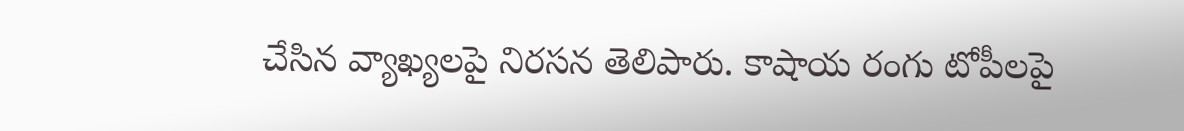చేసిన వ్యాఖ్యలపై నిరసన తెలిపారు. కాషాయ రంగు టోపీలపై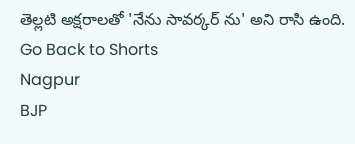తెల్లటి అక్షరాలతో 'నేను సావర్కర్ ను' అని రాసి ఉంది.
Go Back to Shorts
Nagpur
BJP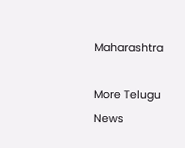Maharashtra

More Telugu News